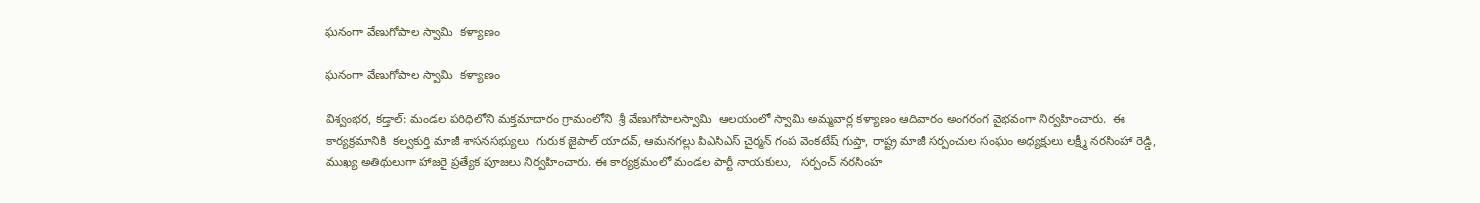ఘనంగా వేణుగోపాల స్వామి  కళ్యాణం

ఘనంగా వేణుగోపాల స్వామి  కళ్యాణం

విశ్వంభర, కడ్తాల్: మండల పరిధిలోని మక్తమాదారం గ్రామంలోని  శ్రీ వేణుగోపాలస్వామి  ఆలయంలో స్వామి అమ్మవార్ల కళ్యాణం ఆదివారం అంగరంగ వైభవంగా నిర్వహించారు.  ఈ కార్యక్రమానికి  కల్వకుర్తి మాజీ శాసనసభ్యులు  గురుక జైపాల్ యాదవ్, ఆమనగల్లు పిఎసిఎస్ చైర్మన్ గంప వెంకటేష్ గుప్తా, రాష్ట్ర మాజీ సర్పంచుల సంఘం అధ్యక్షులు లక్ష్మీ నరసింహా రెడ్డి, ముఖ్య అతిథులుగా హాజరై ప్రత్యేక పూజలు నిర్వహించారు. ఈ కార్యక్రమంలో మండల పార్టీ నాయకులు,   సర్పంచ్ నరసింహ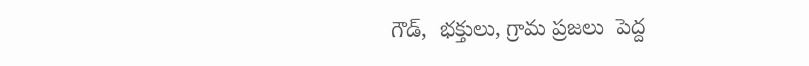గౌడ్,  భక్తులు, గ్రామ ప్రజలు  పెద్ద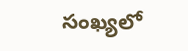సంఖ్యలో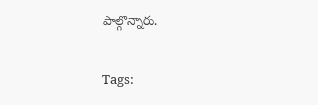పాల్గొన్నారు.

Tags: